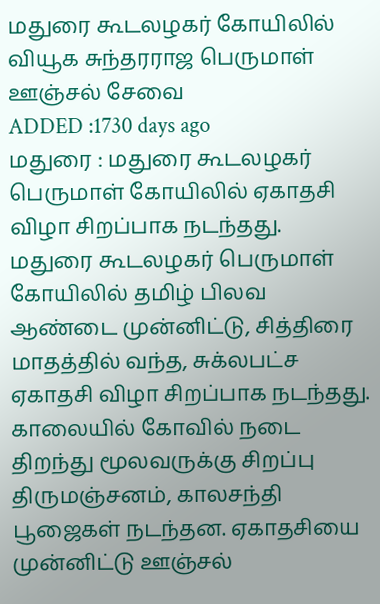மதுரை கூடலழகர் கோயிலில் வியூக சுந்தரராஜ பெருமாள் ஊஞ்சல் சேவை
ADDED :1730 days ago
மதுரை : மதுரை கூடலழகர் பெருமாள் கோயிலில் ஏகாதசி விழா சிறப்பாக நடந்தது.
மதுரை கூடலழகர் பெருமாள் கோயிலில் தமிழ் பிலவ ஆண்டை முன்னிட்டு, சித்திரை மாதத்தில் வந்த, சுக்லபட்ச ஏகாதசி விழா சிறப்பாக நடந்தது. காலையில் கோவில் நடை திறந்து மூலவருக்கு சிறப்பு திருமஞ்சனம், காலசந்தி பூஜைகள் நடந்தன. ஏகாதசியை முன்னிட்டு ஊஞ்சல்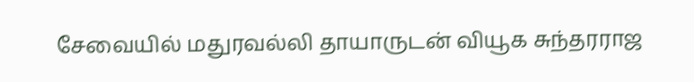சேவையில் மதுரவல்லி தாயாருடன் வியூக சுந்தரராஜ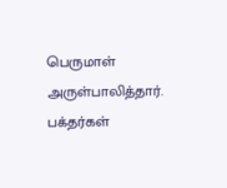பெருமாள் அருள்பாலித்தார். பக்தர்கள்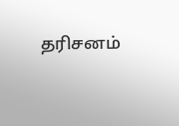தரிசனம்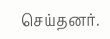செய்தனர்.